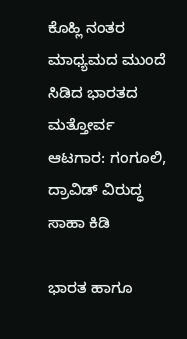ಕೊಹ್ಲಿ ನಂತರ ಮಾಧ್ಯಮದ ಮುಂದೆ ಸಿಡಿದ ಭಾರತದ ಮತ್ತೋರ್ವ ಆಟಗಾರ: ಗಂಗೂಲಿ, ದ್ರಾವಿಡ್ ವಿರುದ್ಧ ಸಾಹಾ ಕಿಡಿ

ಭಾರತ ಹಾಗೂ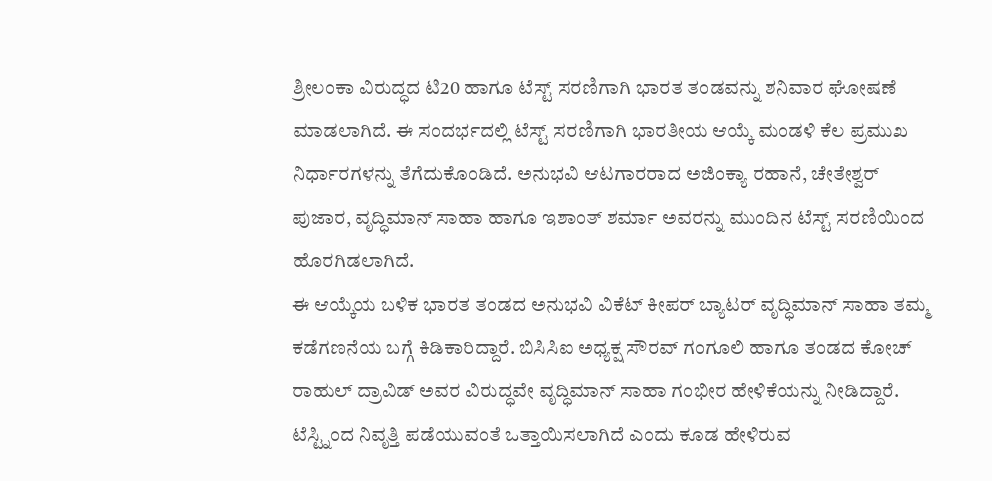ಶ್ರೀಲಂಕಾ ವಿರುದ್ಧದ ಟಿ20 ಹಾಗೂ ಟೆಸ್ಟ್ ಸರಣಿಗಾಗಿ ಭಾರತ ತಂಡವನ್ನು ಶನಿವಾರ ಘೋಷಣೆ ಮಾಡಲಾಗಿದೆ. ಈ ಸಂದರ್ಭದಲ್ಲಿ ಟೆಸ್ಟ್ ಸರಣಿಗಾಗಿ ಭಾರತೀಯ ಆಯ್ಕೆ ಮಂಡಳಿ ಕೆಲ ಪ್ರಮುಖ ನಿರ್ಧಾರಗಳನ್ನು ತೆಗೆದುಕೊಂಡಿದೆ. ಅನುಭವಿ ಆಟಗಾರರಾದ ಅಜಿಂಕ್ಯಾ ರಹಾನೆ, ಚೇತೇಶ್ವರ್ ಪುಜಾರ, ವೃದ್ಧಿಮಾನ್ ಸಾಹಾ ಹಾಗೂ ಇಶಾಂತ್ ಶರ್ಮಾ ಅವರನ್ನು ಮುಂದಿನ ಟೆಸ್ಟ್ ಸರಣಿಯಿಂದ ಹೊರಗಿಡಲಾಗಿದೆ.
ಈ ಆಯ್ಕೆಯ ಬಳಿಕ ಭಾರತ ತಂಡದ ಅನುಭವಿ ವಿಕೆಟ್ ಕೀಪರ್ ಬ್ಯಾಟರ್ ವೃದ್ಧಿಮಾನ್ ಸಾಹಾ ತಮ್ಮ ಕಡೆಗಣನೆಯ ಬಗ್ಗೆ ಕಿಡಿಕಾರಿದ್ದಾರೆ. ಬಿಸಿಸಿಐ ಅಧ್ಯಕ್ಷ ಸೌರವ್ ಗಂಗೂಲಿ ಹಾಗೂ ತಂಡದ ಕೋಚ್ ರಾಹುಲ್ ದ್ರಾವಿಡ್ ಅವರ ವಿರುದ್ಧವೇ ವೃದ್ಧಿಮಾನ್ ಸಾಹಾ ಗಂಭೀರ ಹೇಳಿಕೆಯನ್ನು ನೀಡಿದ್ದಾರೆ. ಟೆಸ್ಟ್ನಿಂದ ನಿವೃತ್ತಿ ಪಡೆಯುವಂತೆ ಒತ್ತಾಯಿಸಲಾಗಿದೆ ಎಂದು ಕೂಡ ಹೇಳಿರುವ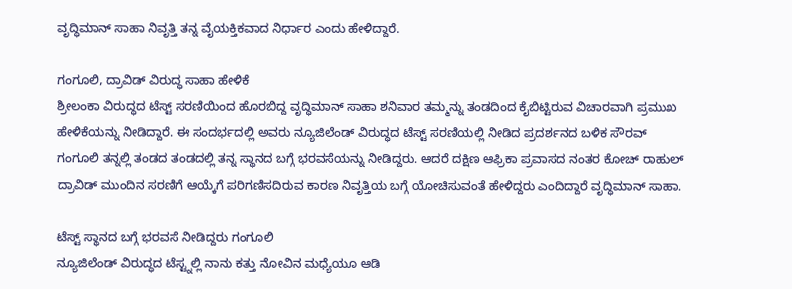ವೃದ್ಧಿಮಾನ್ ಸಾಹಾ ನಿವೃತ್ತಿ ತನ್ನ ವೈಯಕ್ತಿಕವಾದ ನಿರ್ಧಾರ ಎಂದು ಹೇಳಿದ್ದಾರೆ.

ಗಂಗೂಲಿ, ದ್ರಾವಿಡ್ ವಿರುದ್ಧ ಸಾಹಾ ಹೇಳಿಕೆ
ಶ್ರೀಲಂಕಾ ವಿರುದ್ಧದ ಟೆಸ್ಟ್ ಸರಣಿಯಿಂದ ಹೊರಬಿದ್ದ ವೃದ್ಧಿಮಾನ್ ಸಾಹಾ ಶನಿವಾರ ತಮ್ಮನ್ನು ತಂಡದಿಂದ ಕೈಬಿಟ್ಟಿರುವ ವಿಚಾರವಾಗಿ ಪ್ರಮುಖ ಹೇಳಿಕೆಯನ್ನು ನೀಡಿದ್ದಾರೆ. ಈ ಸಂದರ್ಭದಲ್ಲಿ ಅವರು ನ್ಯೂಜಿಲೆಂಡ್ ವಿರುದ್ಧದ ಟೆಸ್ಟ್ ಸರಣಿಯಲ್ಲಿ ನೀಡಿದ ಪ್ರದರ್ಶನದ ಬಳಿಕ ಸೌರವ್ ಗಂಗೂಲಿ ತನ್ನಲ್ಲಿ ತಂಡದ ತಂಡದಲ್ಲಿ ತನ್ನ ಸ್ಥಾನದ ಬಗ್ಗೆ ಭರವಸೆಯನ್ನು ನೀಡಿದ್ದರು. ಆದರೆ ದಕ್ಷಿಣ ಆಫ್ರಿಕಾ ಪ್ರವಾಸದ ನಂತರ ಕೋಚ್ ರಾಹುಲ್ ದ್ರಾವಿಡ್ ಮುಂದಿನ ಸರಣಿಗೆ ಆಯ್ಕೆಗೆ ಪರಿಗಣಿಸದಿರುವ ಕಾರಣ ನಿವೃತ್ತಿಯ ಬಗ್ಗೆ ಯೋಚಿಸುವಂತೆ ಹೇಳಿದ್ದರು ಎಂದಿದ್ದಾರೆ ವೃದ್ಧಿಮಾನ್ ಸಾಹಾ.

ಟೆಸ್ಟ್ ಸ್ಥಾನದ ಬಗ್ಗೆ ಭರವಸೆ ನೀಡಿದ್ದರು ಗಂಗೂಲಿ
ನ್ಯೂಜಿಲೆಂಡ್ ವಿರುದ್ಧದ ಟೆಸ್ಟ್ನಲ್ಲಿ ನಾನು ಕತ್ತು ನೋವಿನ ಮಧ್ಯೆಯೂ ಆಡಿ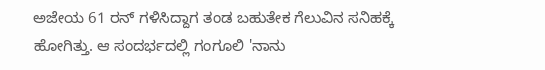ಅಜೇಯ 61 ರನ್ ಗಳಿಸಿದ್ದಾಗ ತಂಡ ಬಹುತೇಕ ಗೆಲುವಿನ ಸನಿಹಕ್ಕೆ ಹೋಗಿತ್ತು. ಆ ಸಂದರ್ಭದಲ್ಲಿ ಗಂಗೂಲಿ 'ನಾನು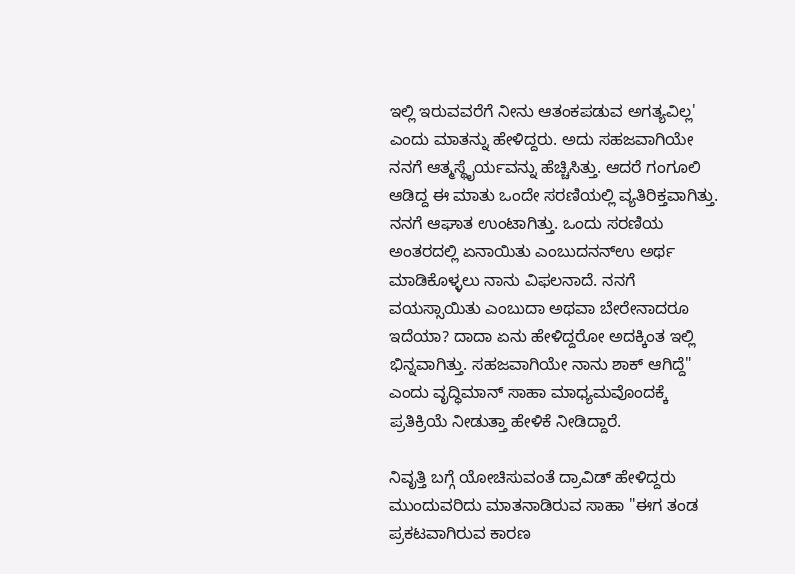ಇಲ್ಲಿ ಇರುವವರೆಗೆ ನೀನು ಆತಂಕಪಡುವ ಅಗತ್ಯವಿಲ್ಲ' ಎಂದು ಮಾತನ್ನು ಹೇಳಿದ್ದರು. ಅದು ಸಹಜವಾಗಿಯೇ ನನಗೆ ಆತ್ಮಸ್ಥೈರ್ಯವನ್ನು ಹೆಚ್ಚಿಸಿತ್ತು. ಆದರೆ ಗಂಗೂಲಿ ಆಡಿದ್ದ ಈ ಮಾತು ಒಂದೇ ಸರಣಿಯಲ್ಲಿ ವ್ಯತಿರಿಕ್ತವಾಗಿತ್ತು. ನನಗೆ ಆಘಾತ ಉಂಟಾಗಿತ್ತು. ಒಂದು ಸರಣಿಯ ಅಂತರದಲ್ಲಿ ಏನಾಯಿತು ಎಂಬುದನನ್ಉ ಅರ್ಥ ಮಾಡಿಕೊಳ್ಳಲು ನಾನು ವಿಫಲನಾದೆ. ನನಗೆ ವಯಸ್ಸಾಯಿತು ಎಂಬುದಾ ಅಥವಾ ಬೇರೇನಾದರೂ ಇದೆಯಾ? ದಾದಾ ಏನು ಹೇಳಿದ್ದರೋ ಅದಕ್ಕಿಂತ ಇಲ್ಲಿ ಭಿನ್ನವಾಗಿತ್ತು. ಸಹಜವಾಗಿಯೇ ನಾನು ಶಾಕ್ ಆಗಿದ್ದೆ" ಎಂದು ವೃದ್ಧಿಮಾನ್ ಸಾಹಾ ಮಾಧ್ಯಮವೊಂದಕ್ಕೆ ಪ್ರತಿಕ್ರಿಯೆ ನೀಡುತ್ತಾ ಹೇಳಿಕೆ ನೀಡಿದ್ದಾರೆ.

ನಿವೃತ್ತಿ ಬಗ್ಗೆ ಯೋಚಿಸುವಂತೆ ದ್ರಾವಿಡ್ ಹೇಳಿದ್ದರು
ಮುಂದುವರಿದು ಮಾತನಾಡಿರುವ ಸಾಹಾ "ಈಗ ತಂಡ ಪ್ರಕಟವಾಗಿರುವ ಕಾರಣ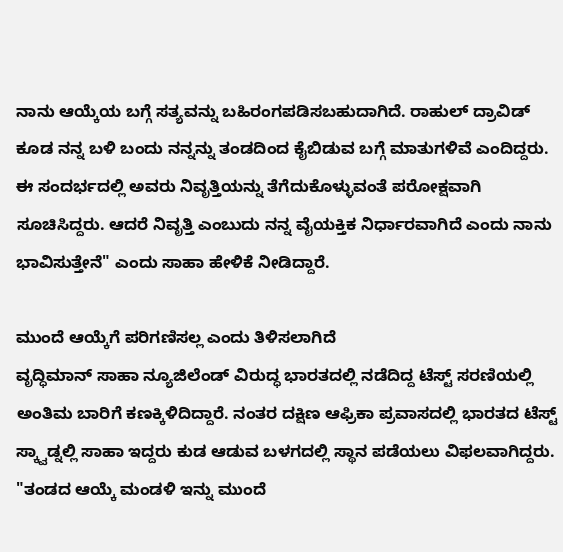ನಾನು ಆಯ್ಕೆಯ ಬಗ್ಗೆ ಸತ್ಯವನ್ನು ಬಹಿರಂಗಪಡಿಸಬಹುದಾಗಿದೆ. ರಾಹುಲ್ ದ್ರಾವಿಡ್ ಕೂಡ ನನ್ನ ಬಳಿ ಬಂದು ನನ್ನನ್ನು ತಂಡದಿಂದ ಕೈಬಿಡುವ ಬಗ್ಗೆ ಮಾತುಗಳಿವೆ ಎಂದಿದ್ದರು. ಈ ಸಂದರ್ಭದಲ್ಲಿ ಅವರು ನಿವೃತ್ತಿಯನ್ನು ತೆಗೆದುಕೊಳ್ಳುವಂತೆ ಪರೋಕ್ಷವಾಗಿ ಸೂಚಿಸಿದ್ದರು. ಆದರೆ ನಿವೃತ್ತಿ ಎಂಬುದು ನನ್ನ ವೈಯಕ್ತಿಕ ನಿರ್ಧಾರವಾಗಿದೆ ಎಂದು ನಾನು ಭಾವಿಸುತ್ತೇನೆ" ಎಂದು ಸಾಹಾ ಹೇಳಿಕೆ ನೀಡಿದ್ದಾರೆ.

ಮುಂದೆ ಆಯ್ಕೆಗೆ ಪರಿಗಣಿಸಲ್ಲ ಎಂದು ತಿಳಿಸಲಾಗಿದೆ
ವೃದ್ಧಿಮಾನ್ ಸಾಹಾ ನ್ಯೂಜಿಲೆಂಡ್ ವಿರುದ್ಧ ಭಾರತದಲ್ಲಿ ನಡೆದಿದ್ದ ಟೆಸ್ಟ್ ಸರಣಿಯಲ್ಲಿ ಅಂತಿಮ ಬಾರಿಗೆ ಕಣಕ್ಕಿಳಿದಿದ್ದಾರೆ. ನಂತರ ದಕ್ಷಿಣ ಆಫ್ರಿಕಾ ಪ್ರವಾಸದಲ್ಲಿ ಭಾರತದ ಟೆಸ್ಟ್ ಸ್ಕ್ವಾಡ್ನಲ್ಲಿ ಸಾಹಾ ಇದ್ದರು ಕುಡ ಆಡುವ ಬಳಗದಲ್ಲಿ ಸ್ಥಾನ ಪಡೆಯಲು ವಿಫಲವಾಗಿದ್ದರು. "ತಂಡದ ಆಯ್ಕೆ ಮಂಡಳಿ ಇನ್ನು ಮುಂದೆ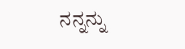ನನ್ನನ್ನು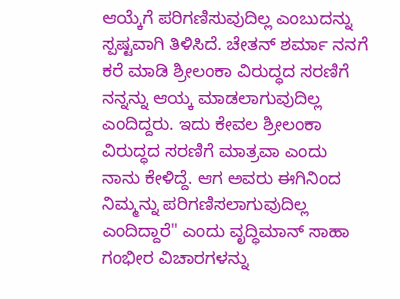ಆಯ್ಕೆಗೆ ಪರಿಗಣಿಸುವುದಿಲ್ಲ ಎಂಬುದನ್ನು ಸ್ಪಷ್ಟವಾಗಿ ತಿಳಿಸಿದೆ. ಚೇತನ್ ಶರ್ಮಾ ನನಗೆ ಕರೆ ಮಾಡಿ ಶ್ರೀಲಂಕಾ ವಿರುದ್ಧದ ಸರಣಿಗೆ ನನ್ನನ್ನು ಆಯ್ಕ ಮಾಡಲಾಗುವುದಿಲ್ಲ ಎಂದಿದ್ದರು. ಇದು ಕೇವಲ ಶ್ರೀಲಂಕಾ ವಿರುದ್ಧದ ಸರಣಿಗೆ ಮಾತ್ರವಾ ಎಂದು ನಾನು ಕೇಳಿದ್ದೆ. ಆಗ ಅವರು ಈಗಿನಿಂದ ನಿಮ್ಮನ್ನು ಪರಿಗಣಿಸಲಾಗುವುದಿಲ್ಲ ಎಂದಿದ್ದಾರೆ" ಎಂದು ವೃದ್ಧಿಮಾನ್ ಸಾಹಾ ಗಂಭೀರ ವಿಚಾರಗಳನ್ನು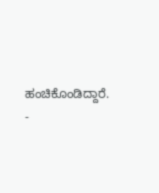ಹಂಚಿಕೊಂಡಿದ್ದಾರೆ.
-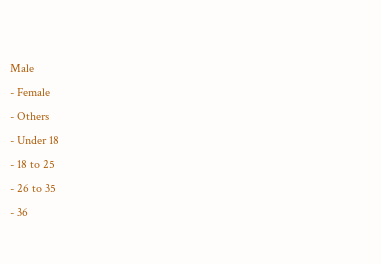Male
- Female
- Others
- Under 18
- 18 to 25
- 26 to 35
- 36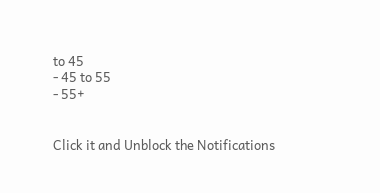to 45
- 45 to 55
- 55+


Click it and Unblock the Notifications